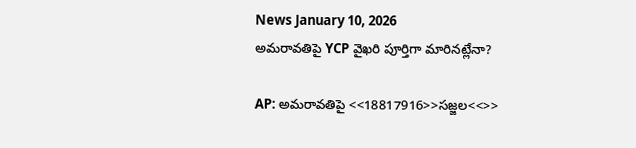News January 10, 2026
అమరావతిపై YCP వైఖరి పూర్తిగా మారినట్లేనా?

AP: అమరావతిపై <<18817916>>సజ్జల<<>>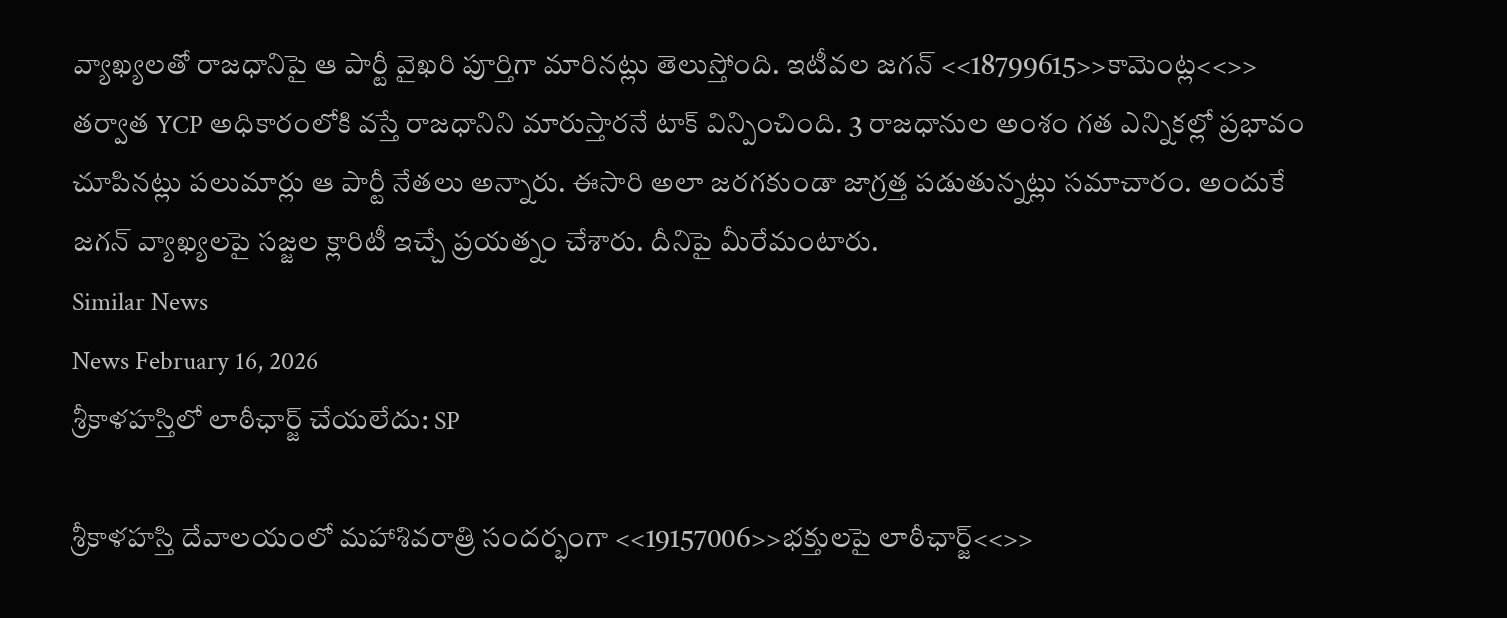వ్యాఖ్యలతో రాజధానిపై ఆ పార్టీ వైఖరి పూర్తిగా మారినట్లు తెలుస్తోంది. ఇటీవల జగన్ <<18799615>>కామెంట్ల<<>> తర్వాత YCP అధికారంలోకి వస్తే రాజధానిని మారుస్తారనే టాక్ విన్పించింది. 3 రాజధానుల అంశం గత ఎన్నికల్లో ప్రభావం చూపినట్లు పలుమార్లు ఆ పార్టీ నేతలు అన్నారు. ఈసారి అలా జరగకుండా జాగ్రత్త పడుతున్నట్లు సమాచారం. అందుకే జగన్ వ్యాఖ్యలపై సజ్జల క్లారిటీ ఇచ్చే ప్రయత్నం చేశారు. దీనిపై మీరేమంటారు.
Similar News
News February 16, 2026
శ్రీకాళహస్తిలో లాఠీఛార్జ్ చేయలేదు: SP

శ్రీకాళహస్తి దేవాలయంలో మహాశివరాత్రి సందర్భంగా <<19157006>>భక్తులపై లాఠీఛార్జ్<<>>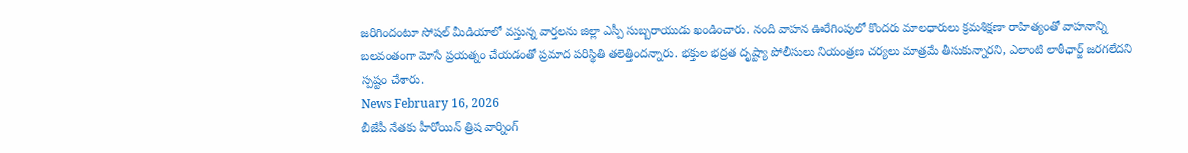జరిగిందంటూ సోషల్ మీడియాలో వస్తున్న వార్తలను జిల్లా ఎస్పీ సుబ్బరాయుడు ఖండించారు. నంది వాహన ఊరేగింపులో కొందరు మాలధారులు క్రమశిక్షణా రాహిత్యంతో వాహనాన్ని బలవంతంగా మోసే ప్రయత్నం చేయడంతో ప్రమాద పరిస్థితి తలెత్తిందన్నారు. భక్తుల భద్రత దృష్ట్యా పోలీసులు నియంత్రణ చర్యలు మాత్రమే తీసుకున్నారని, ఎలాంటి లాఠీఛార్జ్ జరగలేదని స్పష్టం చేశారు.
News February 16, 2026
బీజేపీ నేతకు హీరోయిన్ త్రిష వార్నింగ్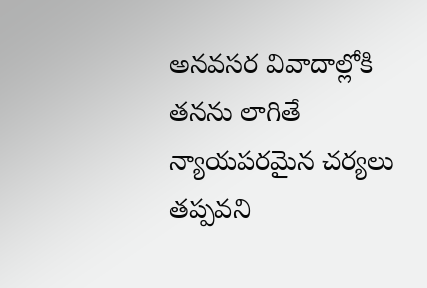అనవసర వివాదాల్లోకి తనను లాగితే న్యాయపరమైన చర్యలు తప్పవని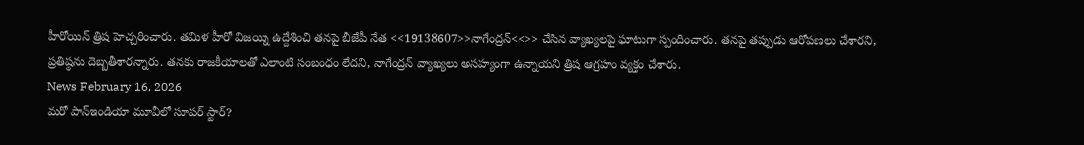హీరోయిన్ త్రిష హెచ్చరించారు. తమిళ హీరో విజయ్ని ఉద్దేశించి తనపై బీజేపీ నేత <<19138607>>నాగేంద్రన్<<>> చేసిన వ్యాఖ్యలపై ఘాటుగా స్పందించారు. తనపై తప్పుడు ఆరోపణలు చేశారని, ప్రతిష్ఠను దెబ్బతీశారన్నారు. తనకు రాజకీయాలతో ఎలాంటి సంబంధం లేదని, నాగేంద్రన్ వ్యాఖ్యలు అసహ్యంగా ఉన్నాయని త్రిష ఆగ్రహం వ్యక్తం చేశారు.
News February 16, 2026
మరో పాన్ఇండియా మూవీలో సూపర్ స్టార్?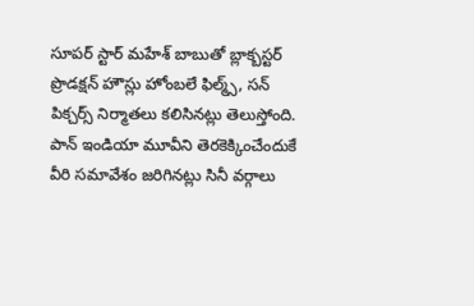సూపర్ స్టార్ మహేశ్ బాబుతో బ్లాక్బస్టర్ ప్రొడక్షన్ హౌస్లు హోంబలే ఫిల్మ్స్, సన్ పిక్చర్స్ నిర్మాతలు కలిసినట్లు తెలుస్తోంది. పాన్ ఇండియా మూవీని తెరకెక్కించేందుకే వీరి సమావేశం జరిగినట్లు సినీ వర్గాలు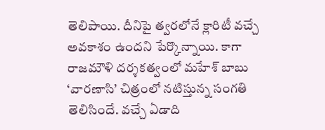తెలిపాయి. దీనిపై త్వరలోనే క్లారిటీ వచ్చే అవకాశం ఉందని పేర్కొన్నాయి. కాగా రాజమౌళి దర్శకత్వంలో మహేశ్ బాబు ‘వారణాసి’ చిత్రంలో నటిస్తున్న సంగతి తెలిసిందే. వచ్చే ఏడాది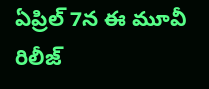ఏప్రిల్ 7న ఈ మూవీ రిలీజ్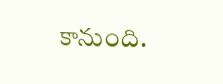కానుంది.